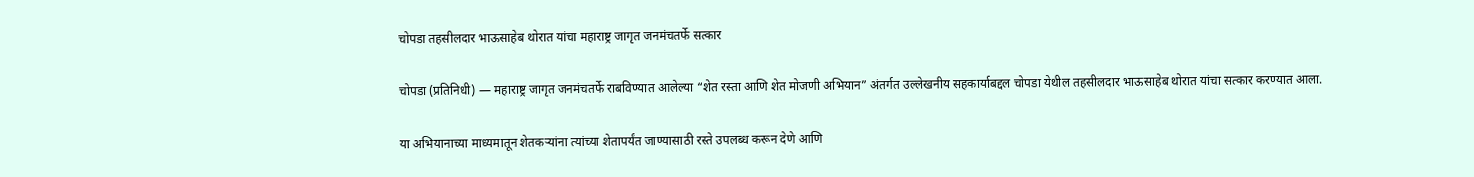चोपडा तहसीलदार भाऊसाहेब थोरात यांचा महाराष्ट्र जागृत जनमंचतर्फे सत्कार

चोपडा (प्रतिनिधी) — महाराष्ट्र जागृत जनमंचतर्फे राबविण्यात आलेल्या “शेत रस्ता आणि शेत मोजणी अभियान” अंतर्गत उल्लेखनीय सहकार्याबद्दल चोपडा येथील तहसीलदार भाऊसाहेब थोरात यांचा सत्कार करण्यात आला.

या अभियानाच्या माध्यमातून शेतकऱ्यांना त्यांच्या शेतापर्यंत जाण्यासाठी रस्ते उपलब्ध करून देणे आणि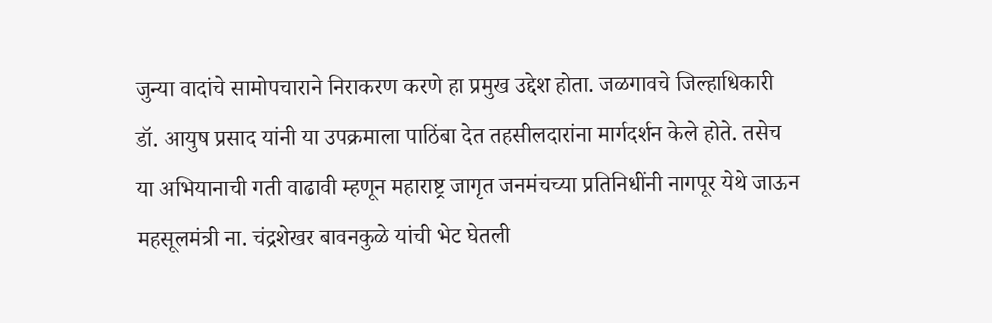जुन्या वादांचे सामोपचाराने निराकरण करणे हा प्रमुख उद्देश होता. जळगावचे जिल्हाधिकारी डॉ. आयुष प्रसाद यांनी या उपक्रमाला पाठिंबा देत तहसीलदारांना मार्गदर्शन केले होते. तसेच या अभियानाची गती वाढावी म्हणून महाराष्ट्र जागृत जनमंचच्या प्रतिनिधींनी नागपूर येथे जाऊन महसूलमंत्री ना. चंद्रशेखर बावनकुळे यांची भेट घेतली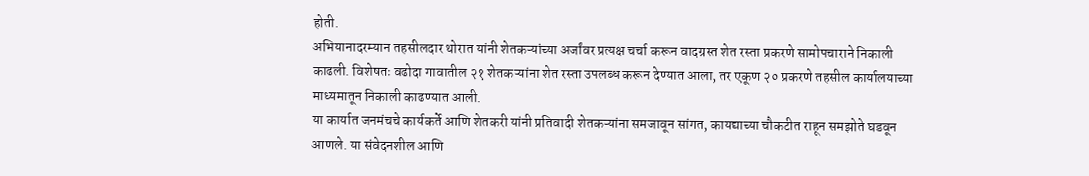होती.
अभियानादरम्यान तहसीलदार थोरात यांनी शेतकऱ्यांच्या अर्जांवर प्रत्यक्ष चर्चा करून वादग्रस्त शेत रस्ता प्रकरणे सामोपचाराने निकाली काढली. विशेषतः वढोदा गावातील २१ शेतकऱ्यांना शेत रस्ता उपलब्ध करून देण्यात आला, तर एकूण २० प्रकरणे तहसील कार्यालयाच्या माध्यमातून निकाली काढण्यात आली.
या कार्यात जनमंचचे कार्यकर्ते आणि शेतकरी यांनी प्रतिवादी शेतकऱ्यांना समजावून सांगत, कायद्याच्या चौकटीत राहून समझोते घडवून आणले. या संवेदनशील आणि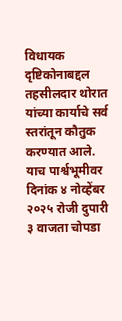विधायक दृष्टिकोनाबद्दल तहसीलदार थोरात यांच्या कार्याचे सर्व स्तरांतून कौतुक करण्यात आले.
याच पार्श्वभूमीवर दिनांक ४ नोव्हेंबर २०२५ रोजी दुपारी ३ वाजता चोपडा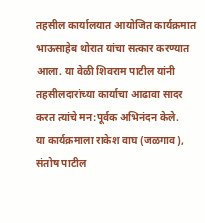तहसील कार्यालयात आयोजित कार्यक्रमात भाऊसाहेब थोरात यांचा सत्कार करण्यात आला. या वेळी शिवराम पाटील यांनी तहसीलदारांच्या कार्याचा आढावा सादर करत त्यांचे मन:पूर्वक अभिनंदन केले.
या कार्यक्रमाला राकेश वाघ (जळगाव), संतोष पाटील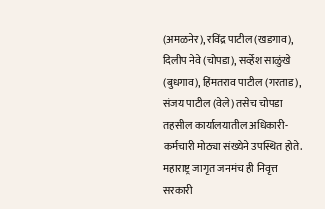(अमळनेर), रविंद्र पाटील (खडगाव), दिलीप नेवे (चोपडा), सर्व्हेश साळुंखे (बुधगाव), हिंमतराव पाटील (गरताड), संजय पाटील (वेले) तसेच चोपडा तहसील कार्यालयातील अधिकारी-कर्मचारी मोठ्या संख्येने उपस्थित होते.
महाराष्ट्र जागृत जनमंच ही निवृत्त सरकारी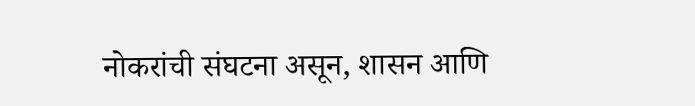नोकरांची संघटना असून, शासन आणि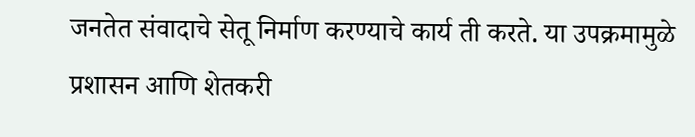जनतेत संवादाचे सेतू निर्माण करण्याचे कार्य ती करते. या उपक्रमामुळे प्रशासन आणि शेतकरी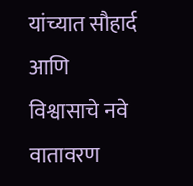यांच्यात सौहार्द आणि विश्वासाचे नवे वातावरण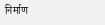निर्माण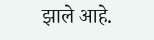झाले आहे.